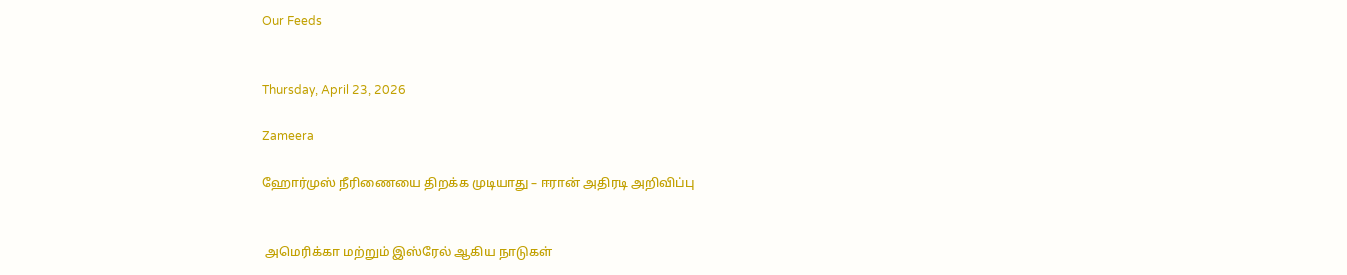Our Feeds


Thursday, April 23, 2026

Zameera

ஹோர்முஸ் நீரிணையை திறக்க முடியாது – ஈரான் அதிரடி அறிவிப்பு


 அமெரிக்கா மற்றும் இஸ்ரேல் ஆகிய நாடுகள்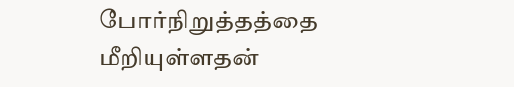போர்நிறுத்தத்தை மீறியுள்ளதன்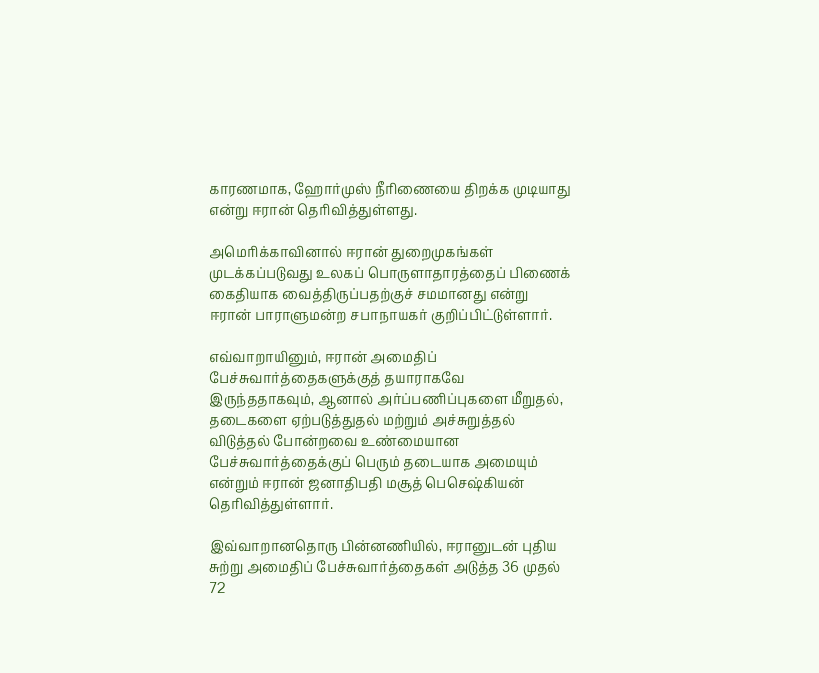காரணமாக, ஹோர்முஸ் நீரிணையை திறக்க முடியாது என்று ஈரான் தெரிவித்துள்ளது.

அமெரிக்காவினால் ஈரான் துறைமுகங்கள் முடக்கப்படுவது உலகப் பொருளாதாரத்தைப் பிணைக் கைதியாக வைத்திருப்பதற்குச் சமமானது என்று ஈரான் பாராளுமன்ற சபாநாயகர் குறிப்பிட்டுள்ளார்.

எவ்வாறாயினும், ஈரான் அமைதிப் பேச்சுவார்த்தைகளுக்குத் தயாராகவே இருந்ததாகவும், ஆனால் அர்ப்பணிப்புகளை மீறுதல், தடைகளை ஏற்படுத்துதல் மற்றும் அச்சுறுத்தல் விடுத்தல் போன்றவை உண்மையான பேச்சுவார்த்தைக்குப் பெரும் தடையாக அமையும் என்றும் ஈரான் ஜனாதிபதி மசூத் பெசெஷ்கியன் தெரிவித்துள்ளார்.

இவ்வாறானதொரு பின்னணியில், ஈரானுடன் புதிய சுற்று அமைதிப் பேச்சுவார்த்தைகள் அடுத்த 36 முதல் 72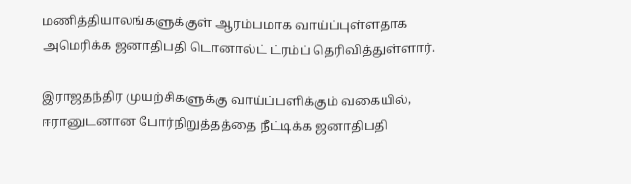மணித்தியாலங்களுக்குள் ஆரம்பமாக வாய்ப்புள்ளதாக அமெரிக்க ஜனாதிபதி டொனால்ட் ட்ரம்ப் தெரிவித்துள்ளார்.

இராஜதந்திர முயற்சிகளுக்கு வாய்ப்பளிக்கும் வகையில், ஈரானுடனான போர்நிறுத்தத்தை நீட்டிக்க ஜனாதிபதி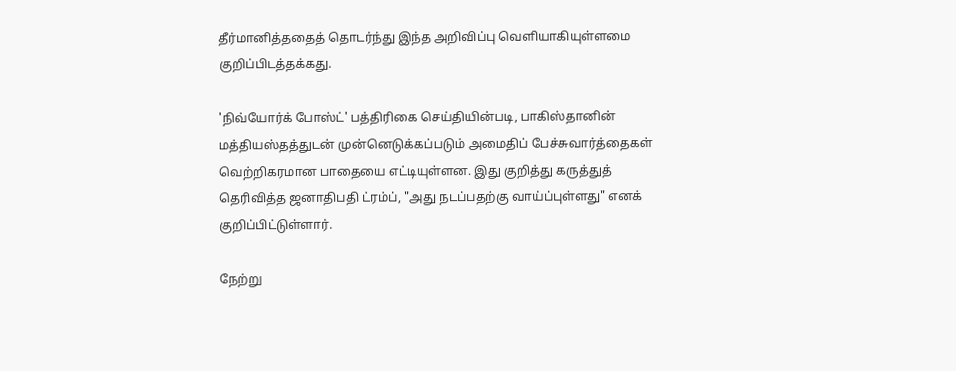தீர்மானித்ததைத் தொடர்ந்து இந்த அறிவிப்பு வெளியாகியுள்ளமை குறிப்பிடத்தக்கது.

'நிவ்யோர்க் போஸ்ட்' பத்திரிகை செய்தியின்படி, பாகிஸ்தானின் மத்தியஸ்தத்துடன் முன்னெடுக்கப்படும் அமைதிப் பேச்சுவார்த்தைகள் வெற்றிகரமான பாதையை எட்டியுள்ளன. இது குறித்து கருத்துத் தெரிவித்த ஜனாதிபதி ட்ரம்ப், "அது நடப்பதற்கு வாய்ப்புள்ளது" எனக் குறிப்பிட்டுள்ளார்.

நேற்று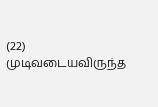(22) முடிவடையவிருந்த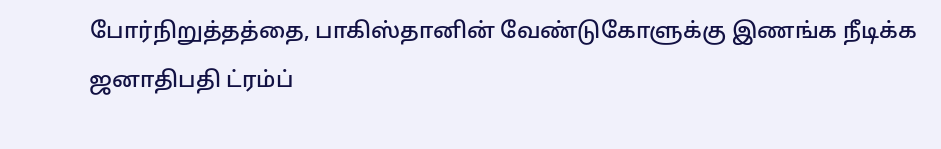போர்நிறுத்தத்தை, பாகிஸ்தானின் வேண்டுகோளுக்கு இணங்க நீடிக்க ஜனாதிபதி ட்ரம்ப்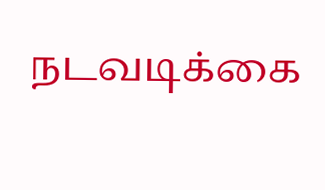நடவடிக்கை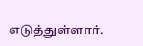எடுத்துள்ளார்.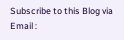Subscribe to this Blog via Email :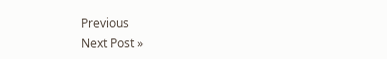Previous
Next Post »